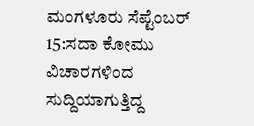ಮಂಗಳೂರು ಸೆಪ್ಟೆಂಬರ್ 15:ಸದಾ ಕೋಮು ವಿಚಾರಗಳಿಂದ ಸುದ್ದಿಯಾಗುತ್ತಿದ್ದ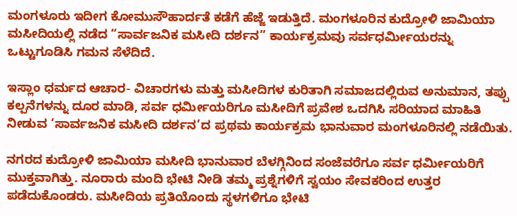ಮಂಗಳೂರು ಇದೀಗ ಕೋಮುಸೌಹಾರ್ದತೆ ಕಡೆಗೆ ಹೆಜ್ಜೆ ಇಡುತ್ತಿದೆ. ಮಂಗಳೂರಿನ ಕುದ್ರೋಳಿ ಜಾಮಿಯಾ ಮಸೀದಿಯಲ್ಲಿ ನಡೆದ “ಸಾರ್ವಜನಿಕ ಮಸೀದಿ ದರ್ಶನ” ಕಾರ್ಯಕ್ರಮವು ಸರ್ವಧರ್ಮೀಯರನ್ನು ಒಟ್ಟುಗೂಡಿಸಿ ಗಮನ ಸೆಳೆದಿದೆ.

ಇಸ್ಲಾಂ ಧರ್ಮದ ಆಚಾರ- ವಿಚಾರಗಳು ಮತ್ತು ಮಸೀದಿಗಳ ಕುರಿತಾಗಿ ಸಮಾಜದಲ್ಲಿರುವ ಅನುಮಾನ, ತಪ್ಪು ಕಲ್ಪನೆಗಳನ್ನು ದೂರ ಮಾಡಿ, ಸರ್ವ ಧರ್ಮೀಯರಿಗೂ ಮಸೀದಿಗೆ ಪ್ರವೇಶ ಒದಗಿಸಿ ಸರಿಯಾದ ಮಾಹಿತಿ ನೀಡುವ ‘ಸಾರ್ವಜನಿಕ ಮಸೀದಿ ದರ್ಶನ’ದ ಪ್ರಥಮ ಕಾರ್ಯಕ್ರಮ ಭಾನುವಾರ ಮಂಗಳೂರಿನಲ್ಲಿ ನಡೆಯಿತು.

ನಗರದ ಕುದ್ರೋಳಿ ಜಾಮಿಯಾ ಮಸೀದಿ ಭಾನುವಾರ ಬೆಳಗ್ಗಿನಿಂದ ಸಂಜೆವರೆಗೂ ಸರ್ವ ಧರ್ಮೀಯರಿಗೆ ಮುಕ್ತವಾಗಿತ್ತು. ನೂರಾರು ಮಂದಿ ಭೇಟಿ ನೀಡಿ ತಮ್ಮ ಪ್ರಶ್ನೆಗಳಿಗೆ ಸ್ವಯಂ ಸೇವಕರಿಂದ ಉತ್ತರ ಪಡೆದುಕೊಂಡರು. ಮಸೀದಿಯ ಪ್ರತಿಯೊಂದು ಸ್ಥಳಗಳಿಗೂ ಭೇಟಿ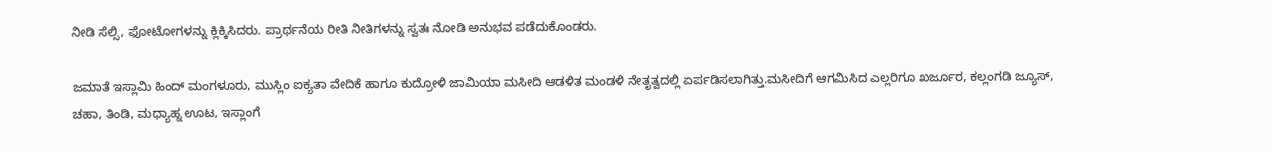ನೀಡಿ ಸೆಲ್ಸಿ, ಫೋಟೋಗಳನ್ನು ಕ್ಲಿಕ್ಕಿಸಿದರು. ಪ್ರಾರ್ಥನೆಯ ರೀತಿ ನೀತಿಗಳನ್ನು ಸ್ವತಃ ನೋಡಿ ಅನುಭವ ಪಡೆದುಕೊಂಡರು.

ಜಮಾತೆ ಇಸ್ಲಾಮಿ ಹಿಂದ್ ಮಂಗಳೂರು, ಮುಸ್ಲಿಂ ಐಕ್ಯತಾ ವೇದಿಕೆ ಹಾಗೂ ಕುದ್ರೋಳಿ ಜಾಮಿಯಾ ಮಸೀದಿ ಆಡಳಿತ ಮಂಡಳಿ ನೇತೃತ್ವದಲ್ಲಿ ಏರ್ಪಡಿಸಲಾಗಿತ್ತು.ಮಸೀದಿಗೆ ಆಗಮಿಸಿದ ಎಲ್ಲರಿಗೂ ಖರ್ಜೂರ, ಕಲ್ಲಂಗಡಿ ಜ್ಯೂಸ್, ಚಹಾ, ತಿಂಡಿ, ಮಧ್ಯಾಹ್ನ ಊಟ, ಇಸ್ಲಾಂಗೆ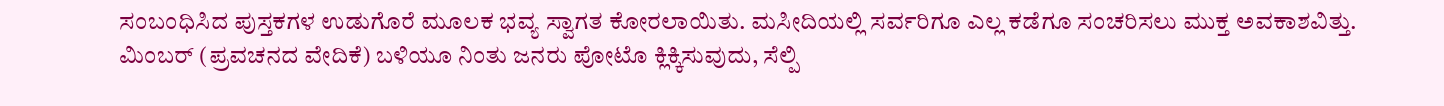ಸಂಬಂಧಿಸಿದ ಪುಸ್ತಕಗಳ ಉಡುಗೊರೆ ಮೂಲಕ ಭವ್ಯ ಸ್ವಾಗತ ಕೋರಲಾಯಿತು. ಮಸೀದಿಯಲ್ಲಿ ಸರ್ವರಿಗೂ ಎಲ್ಲ ಕಡೆಗೂ ಸಂಚರಿಸಲು ಮುಕ್ತ ಅವಕಾಶವಿತ್ತು. ಮಿಂಬರ್ (ಪ್ರವಚನದ ವೇದಿಕೆ) ಬಳಿಯೂ ನಿಂತು ಜನರು ಪೋಟೊ ಕ್ಲಿಕ್ಕಿಸುವುದು, ಸೆಲ್ಪಿ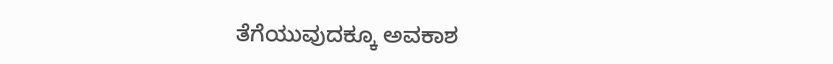ತೆಗೆಯುವುದಕ್ಕೂ ಅವಕಾಶ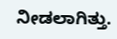ನೀಡಲಾಗಿತ್ತು.